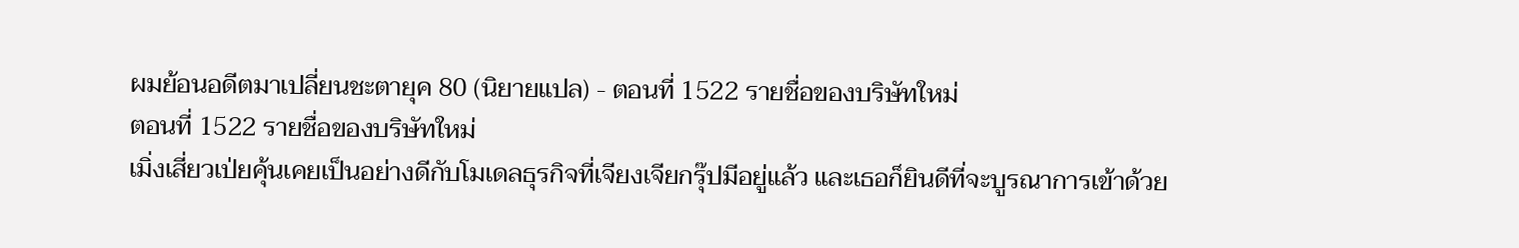ผมย้อนอดีตมาเปลี่ยนชะตายุค 80 (นิยายแปล) - ตอนที่ 1522 รายชื่อของบริษัทใหม่
ตอนที่ 1522 รายชื่อของบริษัทใหม่
เมิ่งเสี่ยวเป่ยคุ้นเคยเป็นอย่างดีกับโมเดลธุรกิจที่เจียงเจียกรุ๊ปมีอยู่แล้ว และเธอก็ยินดีที่จะบูรณาการเข้าด้วย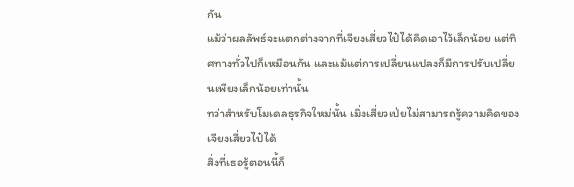กัน
แม้ว่าผลลัพธ์จะแตกต่างจากที่เจียงเสี่ยวไป๋ได้คิดเอาไว้เล็กน้อย แต่ทิศทางทั่วไปก็เหมือนกัน และแม้แต่การเปลี่ยนแปลงก็มีการปรับเปลี่ยนเพียงเล็กน้อยเท่านั้น
ทว่าสำหรับโมเดลธุรกิจใหม่นั้น เมิ่งเสี่ยวเป่ยไม่สามารถรู้ความคิดของเจียงเสี่ยวไป๋ได้
สิ่งที่เธอรู้ตอนนี้ก็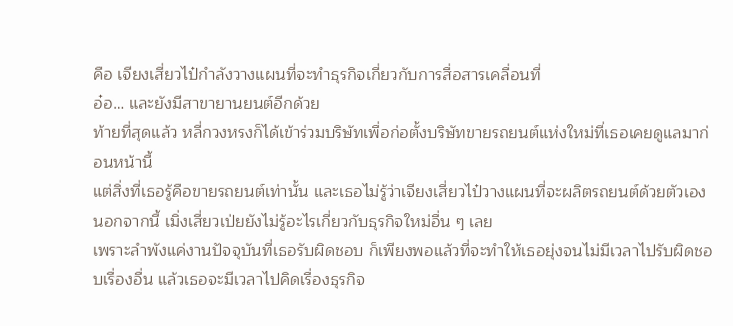คือ เจียงเสี่ยวไป๋กำลังวางแผนที่จะทำธุรกิจเกี่ยวกับการสื่อสารเคลื่อนที่
อ๋อ… และยังมีสาขายานยนต์อีกด้วย
ท้ายที่สุดแล้ว หลี่กวงหรงก็ได้เข้าร่วมบริษัทเพื่อก่อตั้งบริษัทขายรถยนต์แห่งใหม่ที่เธอเคยดูแลมาก่อนหน้านี้
แต่สิ่งที่เธอรู้คือขายรถยนต์เท่านั้น และเธอไม่รู้ว่าเจียงเสี่ยวไป๋วางแผนที่จะผลิตรถยนต์ด้วยตัวเอง
นอกจากนี้ เมิ่งเสี่ยวเป่ยยังไม่รู้อะไรเกี่ยวกับธุรกิจใหม่อื่น ๆ เลย
เพราะลำพังแค่งานปัจจุบันที่เธอรับผิดชอบ ก็เพียงพอแล้วที่จะทำให้เธอยุ่งจนไม่มีเวลาไปรับผิดชอบเรื่องอื่น แล้วเธอจะมีเวลาไปคิดเรื่องธุรกิจ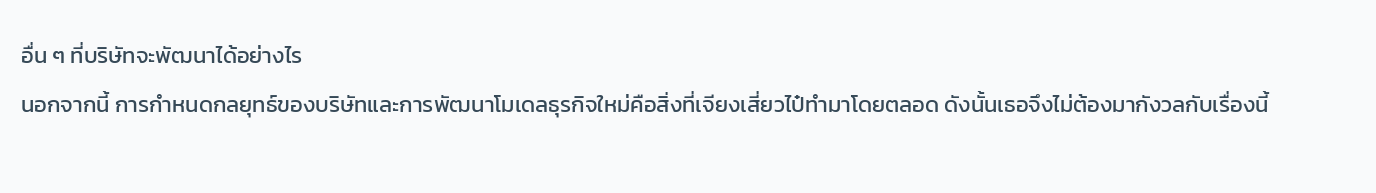อื่น ๆ ที่บริษัทจะพัฒนาได้อย่างไร
นอกจากนี้ การกำหนดกลยุทธ์ของบริษัทและการพัฒนาโมเดลธุรกิจใหม่คือสิ่งที่เจียงเสี่ยวไป๋ทำมาโดยตลอด ดังนั้นเธอจึงไม่ต้องมากังวลกับเรื่องนี้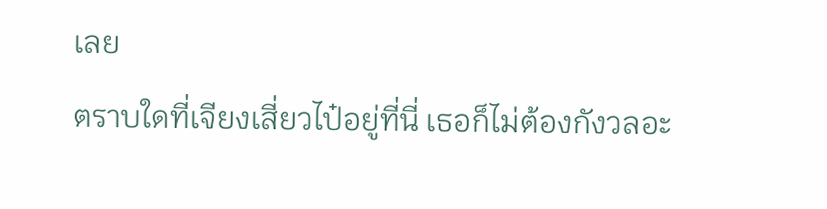เลย
ตราบใดที่เจียงเสี่ยวไป๋อยู่ที่นี่ เธอก็ไม่ต้องกังวลอะ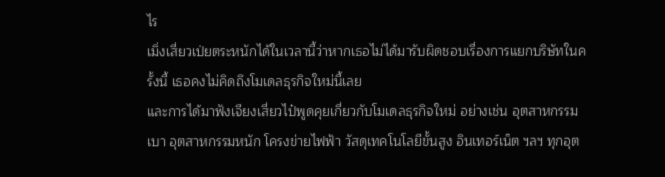ไร
เมิ่งเสี่ยวเป่ยตระหนักได้ในเวลานี้ว่าหากเธอไม่ได้มารับผิดชอบเรื่องการแยกบริษัทในครั้งนี้ เธอคงไม่คิดถึงโมเดลธุรกิจใหม่นี้เลย
และการได้มาฟังเจียงเสี่ยวไป๋พูดคุยเกี่ยวกับโมเดลธุรกิจใหม่ อย่างเช่น อุตสาหกรรมเบา อุตสาหกรรมหนัก โครงข่ายไฟฟ้า วัสดุเทคโนโลยีขั้นสูง อินเทอร์เน็ต ฯลฯ ทุกอุต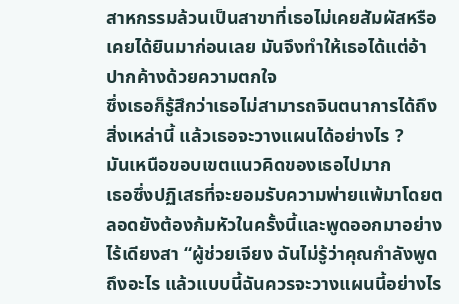สาหกรรมล้วนเป็นสาขาที่เธอไม่เคยสัมผัสหรือเคยได้ยินมาก่อนเลย มันจึงทำให้เธอได้แต่อ้าปากค้างด้วยความตกใจ
ซึ่งเธอก็รู้สึกว่าเธอไม่สามารถจินตนาการได้ถึงสิ่งเหล่านี้ แล้วเธอจะวางแผนได้อย่างไร ?
มันเหนือขอบเขตแนวคิดของเธอไปมาก
เธอซึ่งปฏิเสธที่จะยอมรับความพ่ายแพ้มาโดยตลอดยังต้องก้มหัวในครั้งนี้และพูดออกมาอย่างไร้เดียงสา “ผู้ช่วยเจียง ฉันไม่รู้ว่าคุณกำลังพูดถึงอะไร แล้วแบบนี้ฉันควรจะวางแผนนี้อย่างไร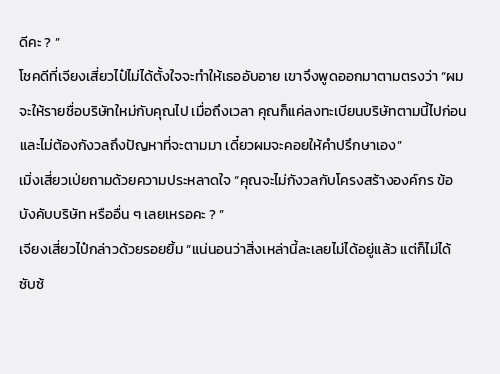ดีคะ ? ”
โชคดีที่เจียงเสี่ยวไป๋ไม่ได้ตั้งใจจะทำให้เธออับอาย เขาจึงพูดออกมาตามตรงว่า “ผมจะให้รายชื่อบริษัทใหม่กับคุณไป เมื่อถึงเวลา คุณก็แค่ลงทะเบียนบริษัทตามนี้ไปก่อน และไม่ต้องกังวลถึงปัญหาที่จะตามมา เดี๋ยวผมจะคอยให้คำปรึกษาเอง”
เมิ่งเสี่ยวเป่ยถามด้วยความประหลาดใจ “คุณจะไม่กังวลกับโครงสร้างองค์กร ข้อบังคับบริษัท หรืออื่น ๆ เลยเหรอคะ ? ”
เจียงเสี่ยวไป๋กล่าวด้วยรอยยิ้ม “แน่นอนว่าสิ่งเหล่านี้ละเลยไม่ได้อยู่แล้ว แต่ก็ไม่ได้ซับซ้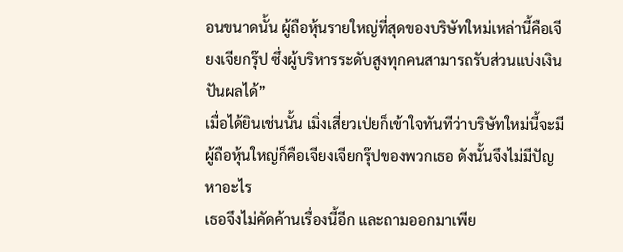อนขนาดนั้น ผู้ถือหุ้นรายใหญ่ที่สุดของบริษัทใหม่เหล่านี้คือเจียงเจียกรุ๊ป ซึ่งผู้บริหารระดับสูงทุกคนสามารถรับส่วนแบ่งเงินปันผลได้”
เมื่อได้ยินเช่นนั้น เมิ่งเสี่ยวเป่ยก็เข้าใจทันทีว่าบริษัทใหม่นี้จะมีผู้ถือหุ้นใหญ่ก็คือเจียงเจียกรุ๊ปของพวกเธอ ดังนั้นจึงไม่มีปัญหาอะไร
เธอจึงไม่คัดค้านเรื่องนี้อีก และถามออกมาเพีย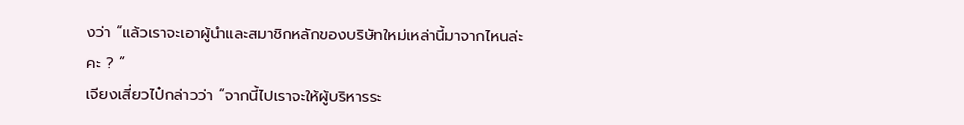งว่า “แล้วเราจะเอาผู้นำและสมาชิกหลักของบริษัทใหม่เหล่านี้มาจากไหนล่ะคะ ? ”
เจียงเสี่ยวไป๋กล่าวว่า “จากนี้ไปเราจะให้ผู้บริหารระ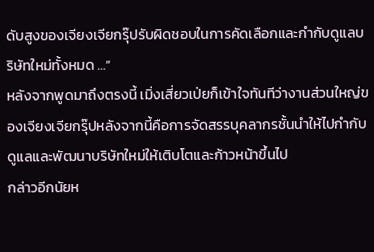ดับสูงของเจียงเจียกรุ๊ปรับผิดชอบในการคัดเลือกและกำกับดูแลบริษัทใหม่ทั้งหมด …”
หลังจากพูดมาถึงตรงนี้ เมิ่งเสี่ยวเป่ยก็เข้าใจทันทีว่างานส่วนใหญ่ของเจียงเจียกรุ๊ปหลังจากนี้คือการจัดสรรบุคลากรชั้นนำให้ไปกำกับดูแลและพัฒนาบริษัทใหม่ให้เติบโตและก้าวหน้าขึ้นไป
กล่าวอีกนัยห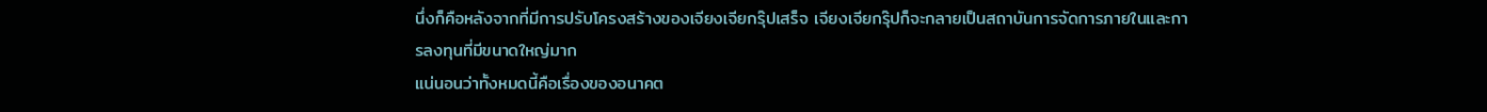นึ่งก็คือหลังจากที่มีการปรับโครงสร้างของเจียงเจียกรุ๊ปเสร็จ เจียงเจียกรุ๊ปก็จะกลายเป็นสถาบันการจัดการภายในและการลงทุนที่มีขนาดใหญ่มาก
แน่นอนว่าทั้งหมดนี้คือเรื่องของอนาคต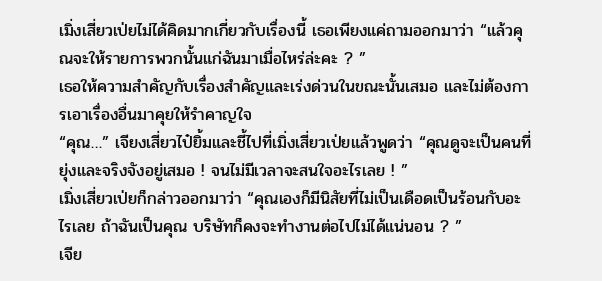เมิ่งเสี่ยวเป่ยไม่ได้คิดมากเกี่ยวกับเรื่องนี้ เธอเพียงแค่ถามออกมาว่า “แล้วคุณจะให้รายการพวกนั้นแก่ฉันมาเมื่อไหร่ล่ะคะ ? ”
เธอให้ความสำคัญกับเรื่องสำคัญและเร่งด่วนในขณะนั้นเสมอ และไม่ต้องการเอาเรื่องอื่นมาคุยให้รำคาญใจ
“คุณ…” เจียงเสี่ยวไป๋ยิ้มและชี้ไปที่เมิ่งเสี่ยวเป่ยแล้วพูดว่า “คุณดูจะเป็นคนที่ยุ่งและจริงจังอยู่เสมอ ! จนไม่มีเวลาจะสนใจอะไรเลย ! ”
เมิ่งเสี่ยวเป่ยก็กล่าวออกมาว่า “คุณเองก็มีนิสัยที่ไม่เป็นเดือดเป็นร้อนกับอะไรเลย ถ้าฉันเป็นคุณ บริษัทก็คงจะทำงานต่อไปไม่ได้แน่นอน ? ”
เจีย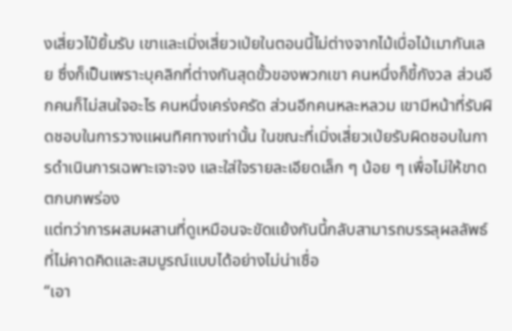งเสี่ยวไป๋ยิ้มรับ เขาและเมิ่งเสี่ยวเป่ยในตอนนี้ไม่ต่างจากไม้เบื่อไม้เมากันเลย ซึ่งก็เป็นเพราะบุคลิกที่ต่างกันสุดขั้วของพวกเขา คนหนึ่งก็ขี้กังวล ส่วนอีกคนก็ไม่สนใจอะไร คนหนึ่งเคร่งครัด ส่วนอีกคนหละหลวม เขามีหน้าที่รับผิดชอบในการวางแผนทิศทางเท่านั้น ในขณะที่เมิ่งเสี่ยวเป่ยรับผิดชอบในการดำเนินการเฉพาะเจาะจง และใส่ใจรายละเอียดเล็ก ๆ น้อย ๆ เพื่อไม่ให้ขาดตกบกพร่อง
แต่ทว่าการผสมผสานที่ดูเหมือนจะขัดแย้งกันนี้กลับสามารถบรรลุผลลัพธ์ที่ไม่คาดคิดและสมบูรณ์แบบได้อย่างไม่น่าเชื่อ
“เอา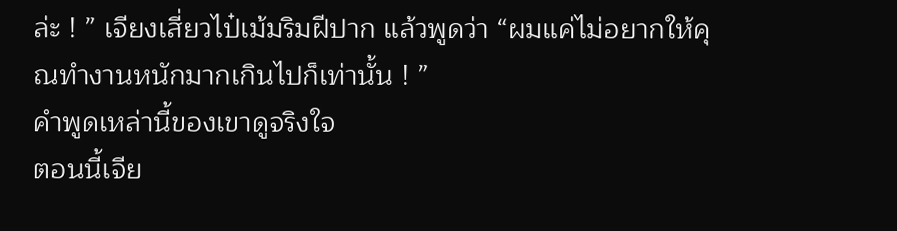ล่ะ ! ” เจียงเสี่ยวไป๋เม้มริมฝีปาก แล้วพูดว่า “ผมแค่ไม่อยากให้คุณทำงานหนักมากเกินไปก็เท่านั้น ! ”
คำพูดเหล่านี้ของเขาดูจริงใจ
ตอนนี้เจีย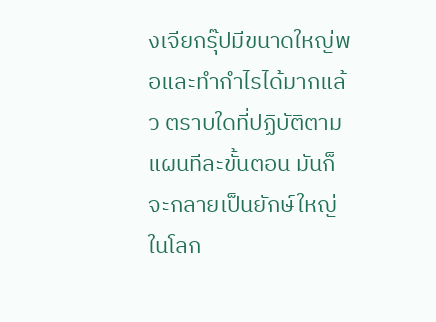งเจียกรุ๊ปมีขนาดใหญ่พอและทำกำไรได้มากแล้ว ตราบใดที่ปฏิบัติตามแผนทีละขั้นตอน มันก็จะกลายเป็นยักษ์ใหญ่ในโลก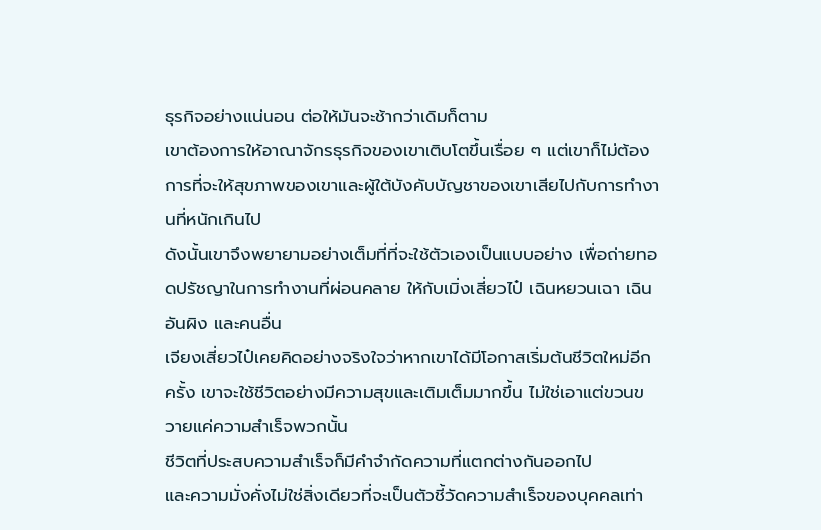ธุรกิจอย่างแน่นอน ต่อให้มันจะช้ากว่าเดิมก็ตาม
เขาต้องการให้อาณาจักรธุรกิจของเขาเติบโตขึ้นเรื่อย ๆ แต่เขาก็ไม่ต้องการที่จะให้สุขภาพของเขาและผู้ใต้บังคับบัญชาของเขาเสียไปกับการทำงานที่หนักเกินไป
ดังนั้นเขาจึงพยายามอย่างเต็มที่ที่จะใช้ตัวเองเป็นแบบอย่าง เพื่อถ่ายทอดปรัชญาในการทำงานที่ผ่อนคลาย ให้กับเมิ่งเสี่ยวไป๋ เฉินหยวนเฉา เฉินอันผิง และคนอื่น
เจียงเสี่ยวไป๋เคยคิดอย่างจริงใจว่าหากเขาได้มีโอกาสเริ่มต้นชีวิตใหม่อีกครั้ง เขาจะใช้ชีวิตอย่างมีความสุขและเติมเต็มมากขึ้น ไม่ใช่เอาแต่ขวนขวายแค่ความสำเร็จพวกนั้น
ชีวิตที่ประสบความสำเร็จก็มีคำจำกัดความที่แตกต่างกันออกไป
และความมั่งคั่งไม่ใช่สิ่งเดียวที่จะเป็นตัวชี้วัดความสำเร็จของบุคคลเท่า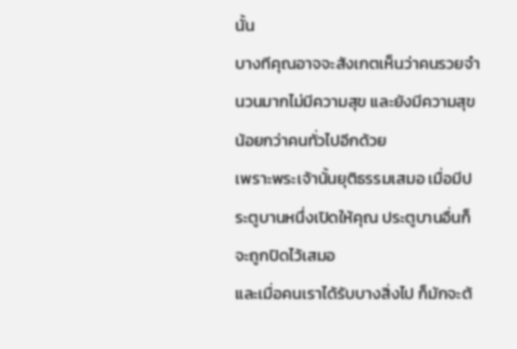นั้น
บางทีคุณอาจจะสังเกตเห็นว่าคนรวยจำนวนมากไม่มีความสุข และยังมีความสุขน้อยกว่าคนทั่วไปอีกด้วย
เพราะพระเจ้านั้นยุติธรรมเสมอ เมื่อมีประตูบานหนึ่งเปิดให้คุณ ประตูบานอื่นก็จะถูกปิดไว้เสมอ
และเมื่อคนเราได้รับบางสิ่งไป ก็มักจะต้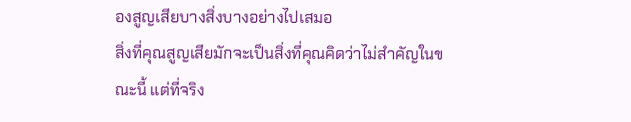องสูญเสียบางสิ่งบางอย่างไปเสมอ
สิ่งที่คุณสูญเสียมักจะเป็นสิ่งที่คุณคิดว่าไม่สำคัญในขณะนี้ แต่ที่จริง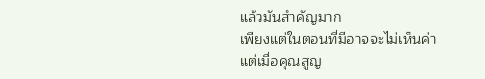แล้วมันสำคัญมาก
เพียงแต่ในตอนที่มีอาจจะไม่เห็นค่า
แต่เมื่อคุณสูญ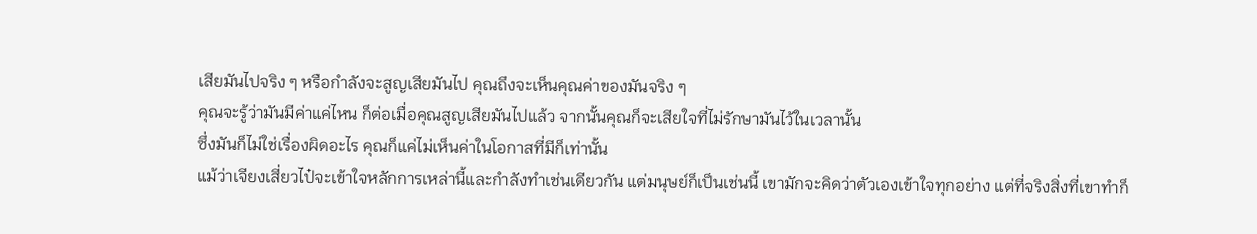เสียมันไปจริง ๆ หรือกำลังจะสูญเสียมันไป คุณถึงจะเห็นคุณค่าของมันจริง ๆ
คุณจะรู้ว่ามันมีค่าแค่ไหน ก็ต่อเมื่อคุณสูญเสียมันไปแล้ว จากนั้นคุณก็จะเสียใจที่ไม่รักษามันไว้ในเวลานั้น
ซึ่งมันก็ไม่ใช่เรื่องผิดอะไร คุณก็แค่ไม่เห็นค่าในโอกาสที่มีก็เท่านั้น
แม้ว่าเจียงเสี่ยวไป๋จะเข้าใจหลักการเหล่านี้และกำลังทำเช่นเดียวกัน แต่มนุษย์ก็เป็นเช่นนี้ เขามักจะคิดว่าตัวเองเข้าใจทุกอย่าง แต่ที่จริงสิ่งที่เขาทำก็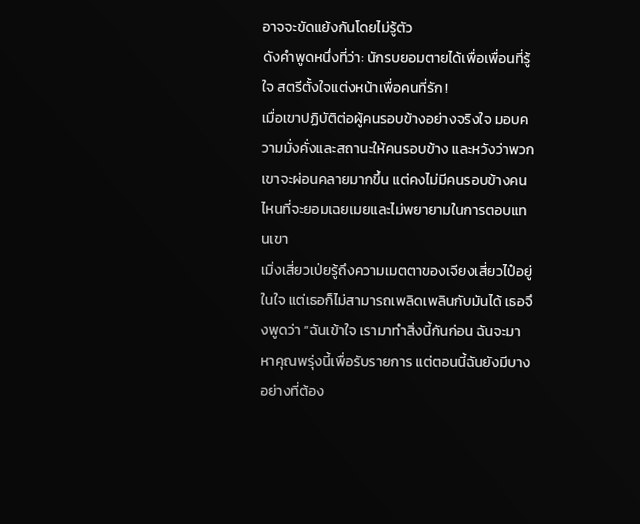อาจจะขัดแย้งกันโดยไม่รู้ตัว
ดังคำพูดหนึ่งที่ว่า: นักรบยอมตายได้เพื่อเพื่อนที่รู้ใจ สตรีตั้งใจแต่งหน้าเพื่อคนที่รัก !
เมื่อเขาปฏิบัติต่อผู้คนรอบข้างอย่างจริงใจ มอบความมั่งคั่งและสถานะให้คนรอบข้าง และหวังว่าพวกเขาจะผ่อนคลายมากขึ้น แต่คงไม่มีคนรอบข้างคนไหนที่จะยอมเฉยเมยและไม่พยายามในการตอบแทนเขา
เมิ่งเสี่ยวเป่ยรู้ถึงความเมตตาของเจียงเสี่ยวไป๋อยู่ในใจ แต่เธอก็ไม่สามารถเพลิดเพลินกับมันได้ เธอจึงพูดว่า “ฉันเข้าใจ เรามาทำสิ่งนี้กันก่อน ฉันจะมาหาคุณพรุ่งนี้เพื่อรับรายการ แต่ตอนนี้ฉันยังมีบางอย่างที่ต้อง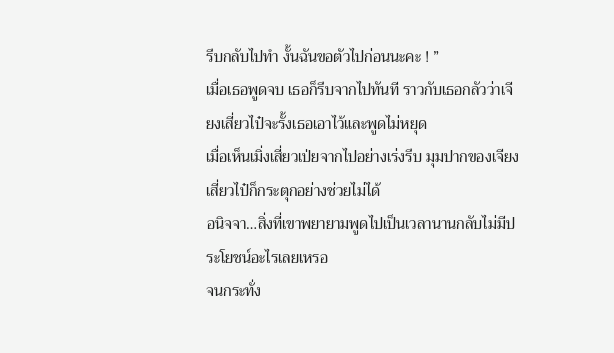รีบกลับไปทำ งั้นฉันขอตัวไปก่อนนะคะ ! ”
เมื่อเธอพูดจบ เธอก็รีบจากไปทันที ราวกับเธอกลัวว่าเจียงเสี่ยวไป๋จะรั้งเธอเอาไว้และพูดไม่หยุด
เมื่อเห็นเมิ่งเสี่ยวเป่ยจากไปอย่างเร่งรีบ มุมปากของเจียงเสี่ยวไป๋ก็กระตุกอย่างช่วยไม่ได้
อนิจจา…สิ่งที่เขาพยายามพูดไปเป็นเวลานานกลับไม่มีประโยชน์อะไรเลยเหรอ
จนกระทั่ง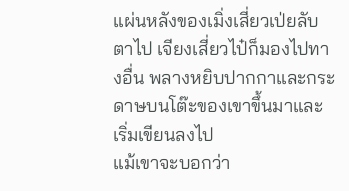แผ่นหลังของเมิ่งเสี่ยวเป่ยลับตาไป เจียงเสี่ยวไป๋ก็มองไปทางอื่น พลางหยิบปากกาและกระดาษบนโต๊ะของเขาขึ้นมาและเริ่มเขียนลงไป
แม้เขาจะบอกว่า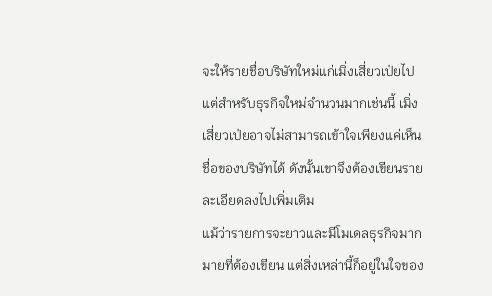จะให้รายชื่อบริษัทใหม่แก่เมิ่งเสี่ยวเป่ยไป แต่สำหรับธุรกิจใหม่จำนวนมากเช่นนี้ เมิ่งเสี่ยวเป่ยอาจไม่สามารถเข้าใจเพียงแค่เห็นชื่อของบริษัทได้ ดังนั้นเขาจึงต้องเขียนรายละเอียดลงไปเพิ่มเติม
แม้ว่ารายการจะยาวและมีโมเดลธุรกิจมากมายที่ต้องเขียน แต่สิ่งเหล่านี้ก็อยู่ในใจของ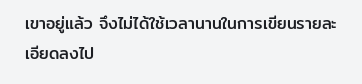เขาอยู่แล้ว จึงไม่ได้ใช้เวลานานในการเขียนรายละเอียดลงไป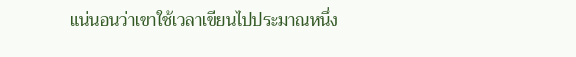แน่นอนว่าเขาใช้เวลาเขียนไปประมาณหนึ่ง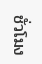ชั่วโมง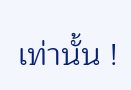เท่านั้น !